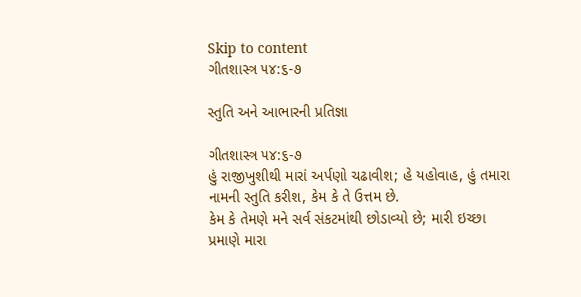Skip to content
ગીતશાસ્ત્ર ૫૪:૬-૭

સ્તુતિ અને આભારની પ્રતિજ્ઞા

ગીતશાસ્ત્ર ૫૪:૬-૭
હું રાજીખુશીથી મારાં અર્પણો ચઢાવીશ; હે યહોવાહ, હું તમારા નામની સ્તુતિ કરીશ, કેમ કે તે ઉત્તમ છે.
કેમ કે તેમણે મને સર્વ સંકટમાંથી છોડાવ્યો છે; મારી ઇચ્છા પ્રમાણે મારા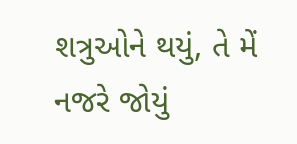શત્રુઓને થયું, તે મેં નજરે જોયું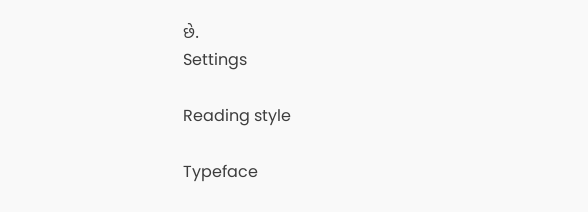છે.
Settings

Reading style

Typeface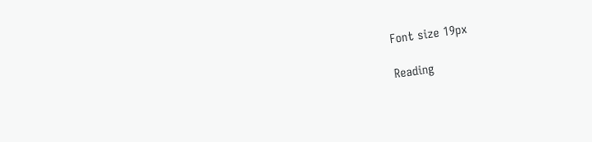Font size 19px

Reading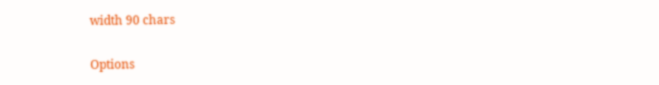width 90 chars

Options